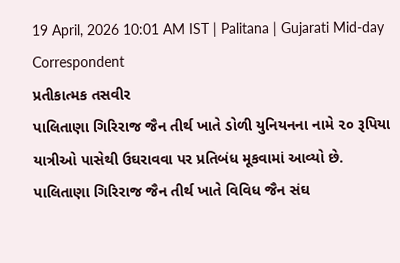19 April, 2026 10:01 AM IST | Palitana | Gujarati Mid-day Correspondent
પ્રતીકાત્મક તસવીર
પાલિતાણા ગિરિરાજ જૈન તીર્થ ખાતે ડોળી યુનિયનના નામે ૨૦ રૂપિયા યાત્રીઓ પાસેથી ઉઘરાવવા પર પ્રતિબંધ મૂકવામાં આવ્યો છે.
પાલિતાણા ગિરિરાજ જૈન તીર્થ ખાતે વિવિધ જૈન સંઘ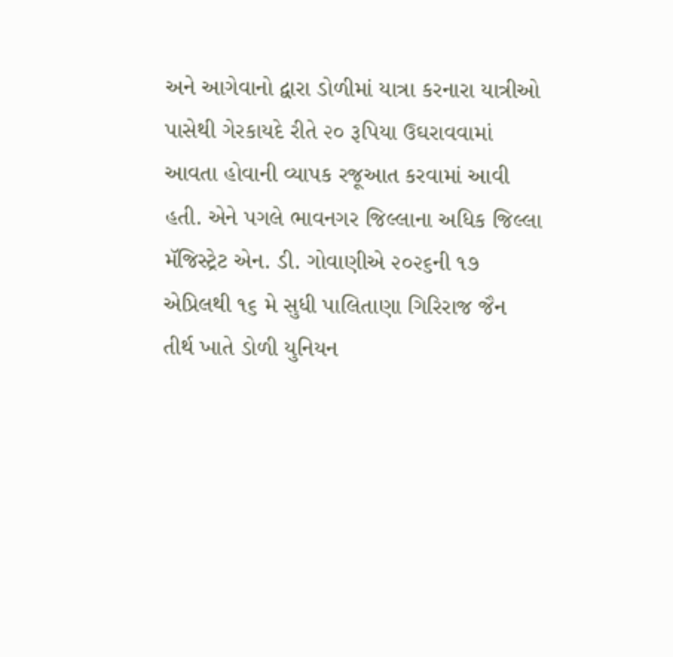અને આગેવાનો દ્વારા ડોળીમાં યાત્રા કરનારા યાત્રીઓ પાસેથી ગેરકાયદે રીતે ૨૦ રૂપિયા ઉઘરાવવામાં આવતા હોવાની વ્યાપક રજૂઆત કરવામાં આવી હતી. એને પગલે ભાવનગર જિલ્લાના અધિક જિલ્લા મૅજિસ્ટ્રેટ એન. ડી. ગોવાણીએ ૨૦૨૬ની ૧૭ એપ્રિલથી ૧૬ મે સુધી પાલિતાણા ગિરિરાજ જૈન તીર્થ ખાતે ડોળી યુનિયન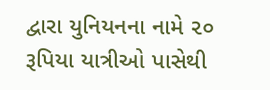દ્વારા યુનિયનના નામે ૨૦ રૂપિયા યાત્રીઓ પાસેથી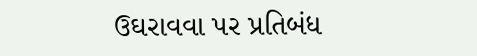ઉઘરાવવા પર પ્રતિબંધ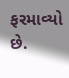ફરમાવ્યો છે.